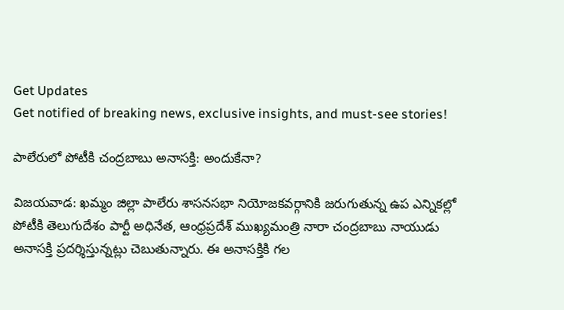Get Updates
Get notified of breaking news, exclusive insights, and must-see stories!

పాలేరులో పోటీకి చంద్రబాబు అనాసక్తి: అందుకేనా?

విజయవాడ: ఖమ్మం జిల్లా పాలేరు శాసనసభా నియోజకవర్గానికి జరుగుతున్న ఉప ఎన్నికల్లో పోటీకి తెలుగుదేశం పార్టీ అధినేత, ఆంధ్రప్రదేశ్ ముఖ్యమంత్రి నారా చంద్రబాబు నాయుడు అనాసక్తి ప్రదర్శిస్తున్నట్లు చెబుతున్నారు. ఈ అనాసక్తికి గల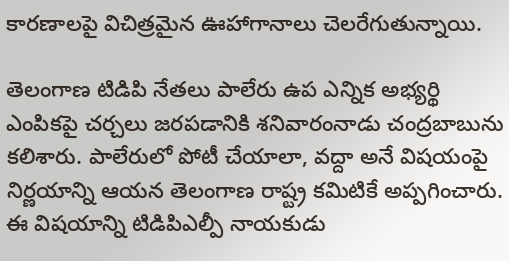కారణాలపై విచిత్రమైన ఊహాగానాలు చెలరేగుతున్నాయి.

తెలంగాణ టిడిపి నేతలు పాలేరు ఉప ఎన్నిక అభ్యర్థి ఎంపికపై చర్చలు జరపడానికి శనివారంనాడు చంద్రబాబును కలిశారు. పాలేరులో పోటీ చేయాలా, వద్దా అనే విషయంపై నిర్ణయాన్ని ఆయన తెలంగాణ రాష్ట్ర కమిటికే అప్పగించారు. ఈ విషయాన్ని టిడిపిఎల్పీ నాయకుడు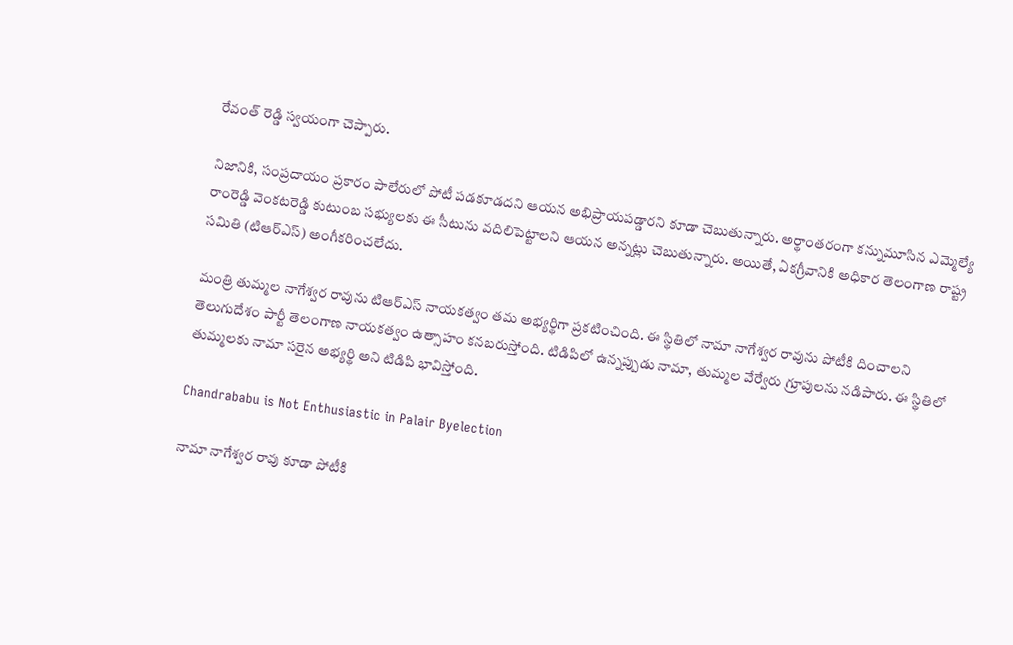రేవంత్ రెడ్డి స్వయంగా చెప్పారు.

నిజానికి, సంప్రదాయం ప్రకారం పాలేరులో పోటీ పడకూడదని ఆయన అభిప్రాయపడ్డారని కూడా చెబుతున్నారు. అర్థాంతరంగా కన్నుమూసిన ఎమ్మెల్యే రాంరెడ్డి వెంకటరెడ్డి కుటుంబ సభ్యులకు ఈ సీటును వదిలిపెట్టాలని ఆయన అన్నట్లు చెబుతున్నారు. అయితే, ఏకగ్రీవానికి అధికార తెలంగాణ రాష్ట్ర సమితి (టిఆర్ఎస్) అంగీకరించలేదు.

మంత్రి తుమ్మల నాగేశ్వర రావును టిఆర్ఎస్ నాయకత్వం తమ అభ్యర్థిగా ప్రకటించింది. ఈ స్థితిలో నామా నాగేశ్వర రావును పోటీకి దించాలని తెలుగుదేశం పార్టీ తెలంగాణ నాయకత్వం ఉత్సాహం కనబరుస్తోంది. టిడిపిలో ఉన్నప్పుడు నామా, తుమ్మల వేర్వేరు గ్రూపులను నడిపారు. ఈ స్థితిలో తుమ్మలకు నామా సరైన అభ్యర్థి అని టిడిపి భావిస్తోంది.

Chandrababu is Not Enthusiastic in Palair Byelection

నామా నాగేశ్వర రావు కూడా పోటీకి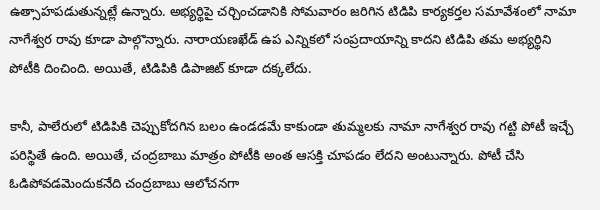ఉత్సాహపడుతున్నట్లే ఉన్నారు. అభ్యర్థిపై చర్చించడానికి సోమవారం జరిగిన టిడిపి కార్యకర్తల సమావేశంలో నామా నాగేశ్వర రావు కూడా పాల్గొన్నారు. నారాయణఖేడ్ ఉప ఎన్నికలో సంప్రదాయాన్ని కాదని టిడిపి తమ అభ్యర్థిని పోటీకి దించింది. అయితే, టిడిపికి డిపాజిట్ కూడా దక్కలేదు.

కానీ, పాలేరులో టిడిపికి చెప్పుకోదగిన బలం ఉండడమే కాకుండా తుమ్మలకు నామా నాగేశ్వర రావు గట్టి పోటీ ఇచ్చే పరిస్థితే ఉంది. అయితే, చంద్రబాబు మాత్రం పోటీకి అంత ఆసక్తి చూపడం లేదని అంటున్నారు. పోటీ చేసి ఓడిపోవడమెందుకనేది చంద్రబాబు ఆలోచనగా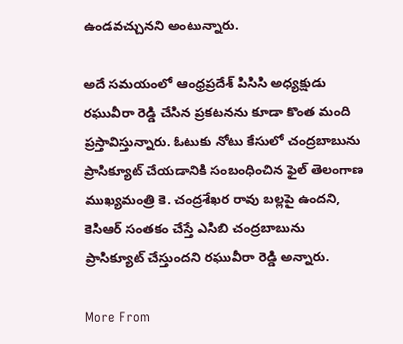ఉండవచ్చునని అంటున్నారు.

అదే సమయంలో ఆంధ్రప్రదేశ్ పిసిసి అధ్యక్షుడు రఘువీరా రెడ్డి చేసిన ప్రకటనను కూడా కొంత మంది ప్రస్తావిస్తున్నారు. ఓటుకు నోటు కేసులో చంద్రబాబును ప్రాసిక్యూట్ చేయడానికి సంబంధించిన ఫైల్ తెలంగాణ ముఖ్యమంత్రి కె. చంద్రశేఖర రావు బల్లపై ఉందని, కెసిఆర్ సంతకం చేస్తే ఎసిబి చంద్రబాబును ప్రాసిక్యూట్ చేస్తుందని రఘువీరా రెడ్డి అన్నారు.

More From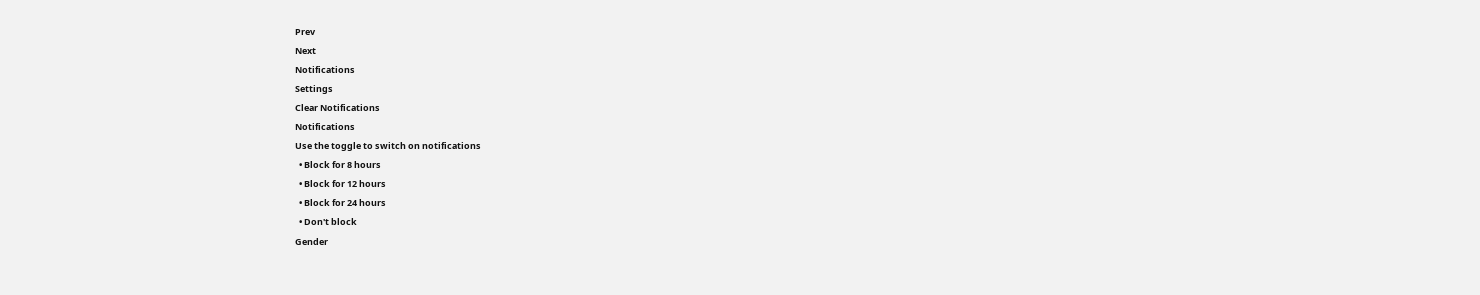Prev
Next
Notifications
Settings
Clear Notifications
Notifications
Use the toggle to switch on notifications
  • Block for 8 hours
  • Block for 12 hours
  • Block for 24 hours
  • Don't block
Gender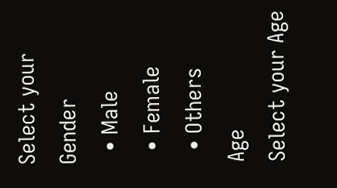Select your Gender
  • Male
  • Female
  • Others
Age
Select your Age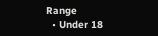Range
  • Under 18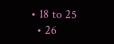• 18 to 25
  • 26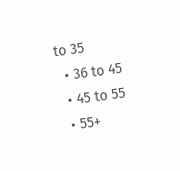to 35
  • 36 to 45
  • 45 to 55
  • 55+